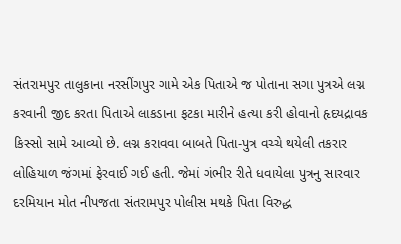સંતરામપુર તાલુકાના નરસીંગપુર ગામે એક પિતાએ જ પોતાના સગા પુત્રએ લગ્ન કરવાની જીદ કરતા પિતાએ લાકડાના ફટકા મારીને હત્યા કરી હોવાનો હૃદયદ્રાવક કિસ્સો સામે આવ્યો છે. લગ્ન કરાવવા બાબતે પિતા-પુત્ર વચ્ચે થયેલી તકરાર લોહિયાળ જંગમાં ફેરવાઈ ગઈ હતી. જેમાં ગંભીર રીતે ધવાયેલા પુત્રનુ સારવાર દરમિયાન મોત નીપજતા સંતરામપુર પોલીસ મથકે પિતા વિરુદ્ધ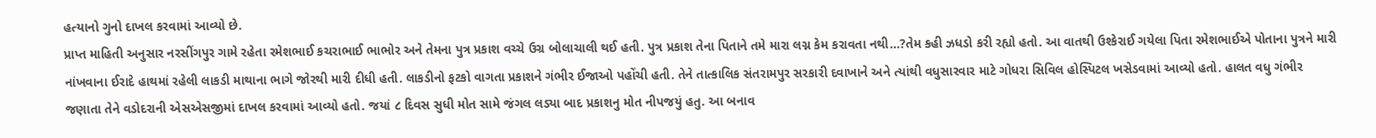હત્યાનો ગુનો દાખલ કરવામાં આવ્યો છે.
પ્રાપ્ત માહિતી અનુસાર નરસીંગપુર ગામે રહેતા રમેશભાઈ કચરાભાઈ ભાભોર અને તેમના પુત્ર પ્રકાશ વચ્ચે ઉગ્ર બોલાચાલી થઈ હતી. પુત્ર પ્રકાશ તેના પિતાને તમે મારા લગ્ન કેમ કરાવતા નથી…?તેમ કહી ઝધડો કરી રહ્યો હતો. આ વાતથી ઉશ્કેરાઈ ગયેલા પિતા રમેશભાઈએ પોતાના પુત્રને મારી નાંખવાના ઈરાદે હાથમાં રહેલી લાકડી માથાના ભાગે જોરથી મારી દીધી હતી. લાકડીનો ફટકો વાગતા પ્રકાશને ગંભીર ઈજાઓ પહોંચી હતી. તેને તાત્કાલિક સંતરામપુર સરકારી દવાખાને અને ત્યાંથી વધુસારવાર માટે ગોધરા સિવિલ હોસ્પિટલ ખસેડવામાં આવ્યો હતો. હાલત વધુ ગંભીર જણાતા તેને વડોદરાની એસએસજીમાં દાખલ કરવામાં આવ્યો હતો. જયાં ૮ દિવસ સુધી મોત સામે જંગલ લડ્યા બાદ પ્રકાશનુ મોત નીપજયું હતુ. આ બનાવ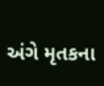અંગે મૃતકના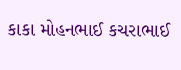કાકા મોહનભાઈ કચરાભાઈ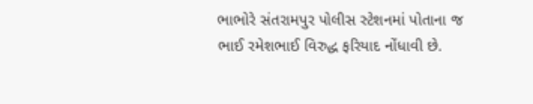ભાભોરે સંતરામપુર પોલીસ સ્ટેશનમાં પોતાના જ ભાઈ રમેશભાઈ વિરુદ્ધ ફરિયાદ નોંધાવી છે.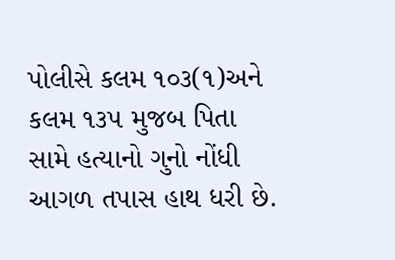પોલીસે કલમ ૧૦૩(૧)અને કલમ ૧૩૫ મુજબ પિતા સામે હત્યાનો ગુનો નોંધી આગળ તપાસ હાથ ધરી છે.